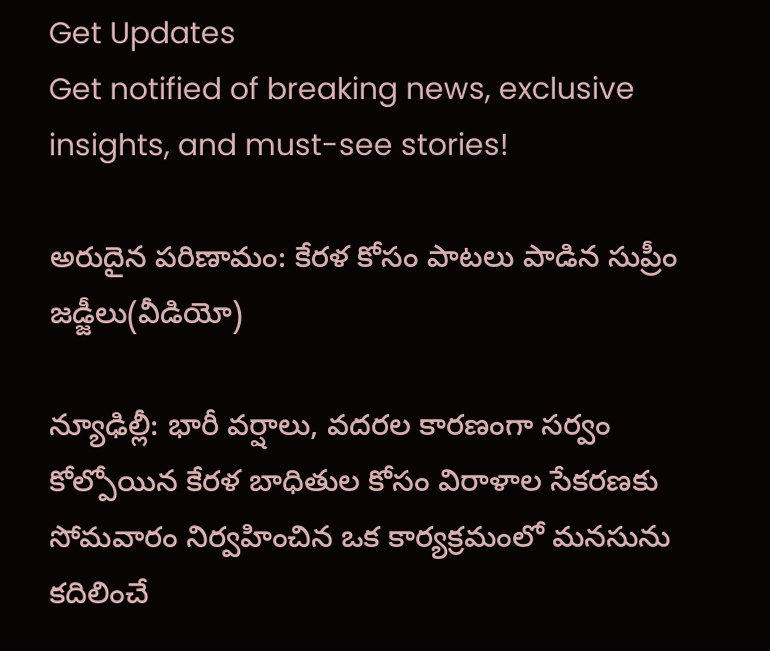Get Updates
Get notified of breaking news, exclusive insights, and must-see stories!

అరుదైన పరిణామం: కేరళ కోసం పాటలు పాడిన సుప్రీం జడ్జీలు(వీడియో)

న్యూఢిల్లీ: భారీ వర్షాలు, వదరల కారణంగా సర్వం కోల్పోయిన కేరళ బాధితుల కోసం విరాళాల సేకరణకు సోమవారం నిర్వహించిన ఒక కార్యక్రమంలో మనసును కదిలించే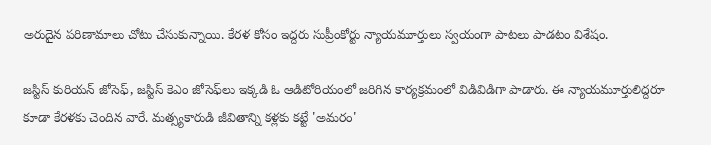అరుదైన పరిణామాలు చోటు చేసుకున్నాయి. కేరళ కోసం ఇద్దరు సుప్రీంకోర్టు న్యాయమూర్తులు స్వయంగా పాటలు పాడటం విశేషం.

జస్టిస్‌ కురియన్‌ జోసెఫ్‌, జస్టిస్‌ కెఎం జోసెఫ్‌లు ఇక్కడి ఓ ఆడిటోరియంలో జరిగిన కార్యక్రమంలో విడివిడిగా పాడారు. ఈ న్యాయమూర్తులిద్దరూ కూడా కేరళకు చెందిన వారే. మత్స్యకారుడి జీవితాన్ని కళ్లకు కట్టే 'అమరం'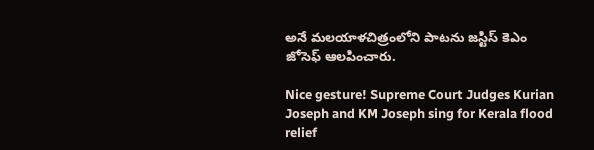అనే మలయాళచిత్రంలోని పాటను జస్టిస్‌ కెఎం జోసెఫ్‌ ఆలపించారు.

Nice gesture! Supreme Court Judges Kurian Joseph and KM Joseph sing for Kerala flood relief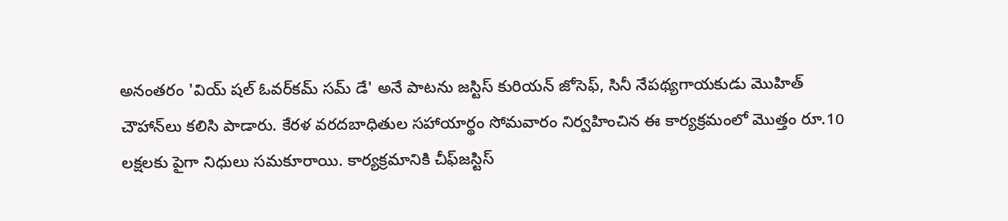అనంతరం 'వియ్‌ షల్‌ ఓవర్‌కమ్‌ సమ్‌ డే' అనే పాటను జస్టిస్‌ కురియన్‌ జోసెఫ్‌, సినీ నేపథ్యగాయకుడు మొహిత్‌ చౌహాన్‌లు కలిసి పాడారు. కేరళ వరదబాధితుల సహాయార్థం సోమవారం నిర్వహించిన ఈ కార్యక్రమంలో మొత్తం రూ.10 లక్షలకు పైగా నిధులు సమకూరాయి. కార్యక్రమానికి చీఫ్‌జస్టిస్‌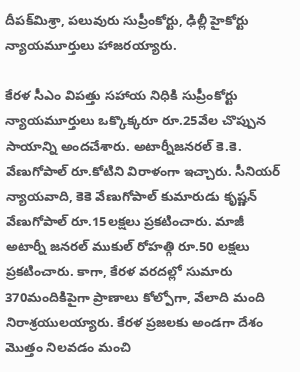దీపక్‌మిశ్రా, పలువురు సుప్రీంకోర్టు, ఢిల్లీ హైకోర్టు న్యాయమూర్తులు హాజరయ్యారు.

కేరళ సీఎం విపత్తు సహాయ నిధికి సుప్రీంకోర్టు న్యాయమూర్తులు ఒక్కొక్కరూ రూ.25వేల చొప్పున సాయాన్ని అందచేశారు. అటార్నీజనరల్‌ కె.కె. వేణుగోపాల్‌ రూ.కోటిని విరాళంగా ఇచ్చారు. సీనియర్‌ న్యాయవాది, కెకె వేణుగోపాల్‌ కుమారుడు కృష్ణన్‌ వేణుగోపాల్‌ రూ.15లక్షలు ప్రకటించారు. మాజీ అటార్నీ జనరల్‌ ముకుల్‌ రోహత్గి రూ.50 లక్షలు ప్రకటించారు. కాగా, కేరళ వరదల్లో సుమారు 370మందికిపైగా ప్రాణాలు కోల్పోగా, వేలాది మంది నిరాశ్రయులయ్యారు. కేరళ ప్రజలకు అండగా దేశం మొత్తం నిలవడం మంచి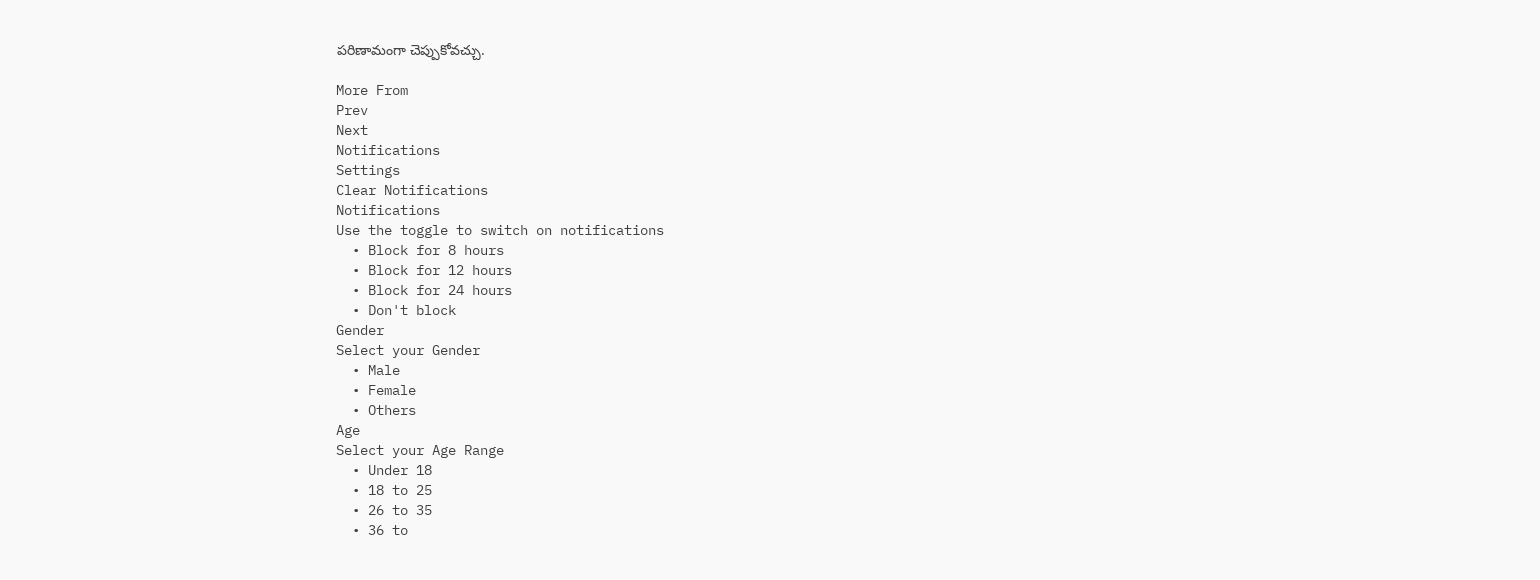పరిణామంగా చెప్పుకోవచ్చు.

More From
Prev
Next
Notifications
Settings
Clear Notifications
Notifications
Use the toggle to switch on notifications
  • Block for 8 hours
  • Block for 12 hours
  • Block for 24 hours
  • Don't block
Gender
Select your Gender
  • Male
  • Female
  • Others
Age
Select your Age Range
  • Under 18
  • 18 to 25
  • 26 to 35
  • 36 to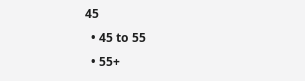45
  • 45 to 55
  • 55+